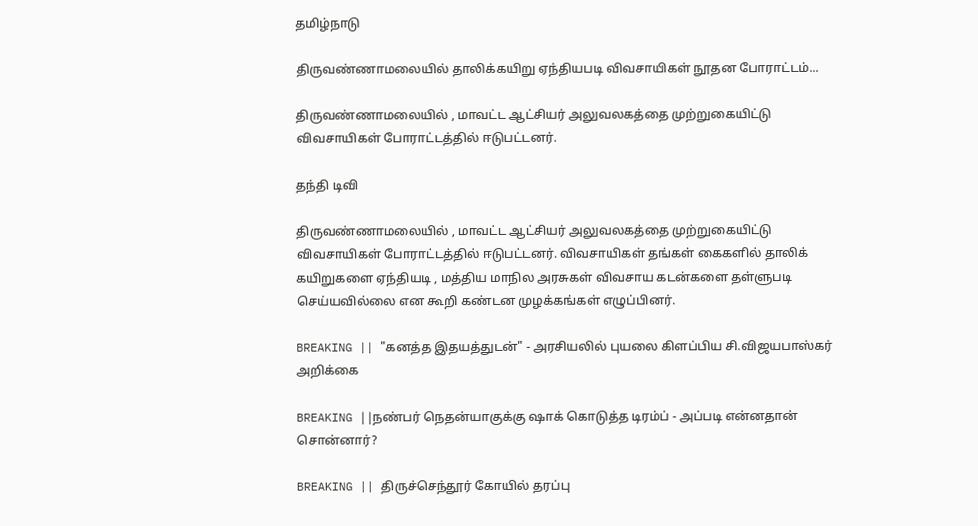தமிழ்நாடு

திருவண்ணாமலையில் தாலிக்கயிறு ஏந்தியபடி விவசாயிகள் நூதன போராட்டம்...

திருவண்ணாமலையில் , மாவட்ட ஆட்சியர் அலுவலகத்தை முற்றுகையிட்டு விவசாயிகள் போராட்டத்தில் ஈடுபட்டனர்.

தந்தி டிவி

திருவண்ணாமலையில் , மாவட்ட ஆட்சியர் அலுவலகத்தை முற்றுகையிட்டு விவசாயிகள் போராட்டத்தில் ஈடுபட்டனர். விவசாயிகள் தங்கள் கைகளில் தாலிக் கயிறுகளை ஏந்தியடி , மத்திய மாநில அரசுகள் விவசாய கடன்களை தள்ளுபடி செய்யவில்லை என கூறி கண்டன முழக்கங்கள் எழுப்பினர்.

BREAKING || "கனத்த இதயத்துடன்" - அரசியலில் புயலை கிளப்பிய சி.விஜயபாஸ்கர் அறிக்கை

BREAKING ||நண்பர் நெதன்யாகுக்கு ஷாக் கொடுத்த டிரம்ப் - அப்படி என்னதான் சொன்னார்?

BREAKING || திருச்செந்தூர் கோயில் தரப்பு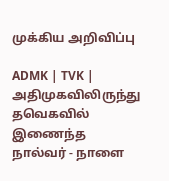முக்கிய அறிவிப்பு

ADMK | TVK | அதிமுகவிலிருந்து தவெகவில் இணைந்த நால்வர் - நாளை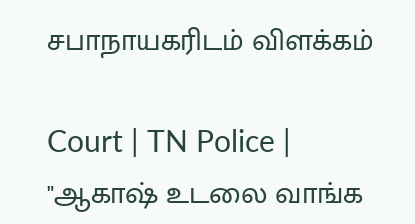சபாநாயகரிடம் விளக்கம்

Court | TN Police | "ஆகாஷ் உடலை வாங்க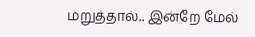மறுத்தால்.. இன்றே மேல்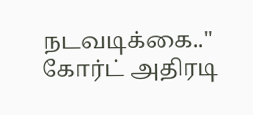நடவடிக்கை.." கோர்ட் அதிரடி